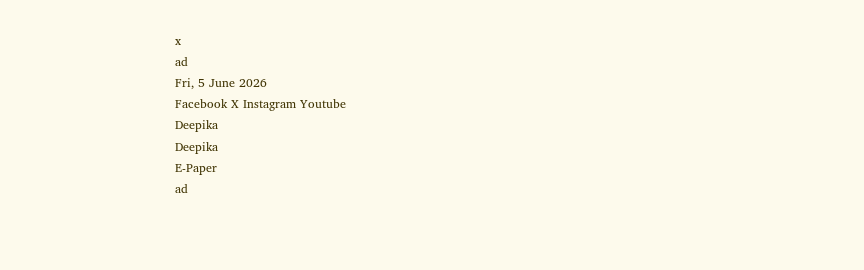x
ad
Fri, 5 June 2026
Facebook X Instagram Youtube
Deepika
Deepika
E-Paper
ad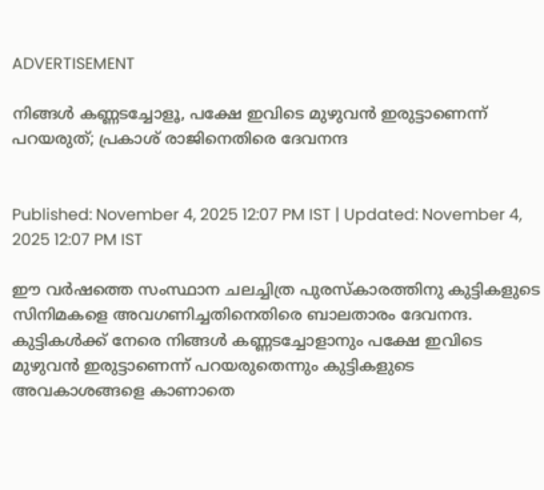ADVERTISEMENT

നിങ്ങൾ കണ്ണടച്ചോളൂ, പക്ഷേ ഇവിടെ മുഴുവൻ ഇരുട്ടാണെന്ന് പറയരുത്; പ്രകാശ് രാജിനെതിരെ ദേവനന്ദ


Published: November 4, 2025 12:07 PM IST | Updated: November 4, 2025 12:07 PM IST

ഈ വർഷത്തെ സംസ്ഥാന ചലച്ചിത്ര പുരസ്കാരത്തിനു കുട്ടികളുടെ സിനിമകളെ അവഗണിച്ചതിനെതിരെ ബാലതാരം ദേവനന്ദ. കുട്ടികൾക്ക് നേരെ നിങ്ങൾ കണ്ണടച്ചോളാനും പക്ഷേ ഇവിടെ മുഴുവൻ ഇരുട്ടാണെന്ന് പറയരുതെന്നും കുട്ടികളുടെ അവകാശങ്ങളെ കാണാതെ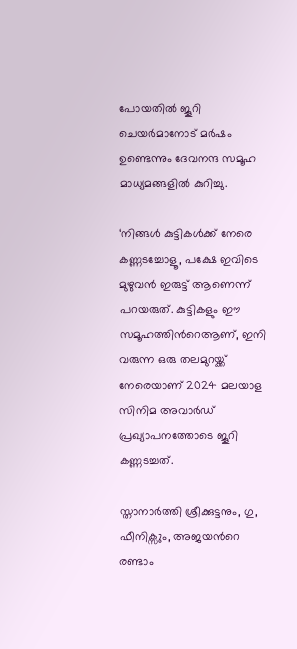പോയതിൽ ജൂറി ചെയർമാനോട് മർഷം ഉണ്ടെന്നും ദേവനന്ദ സമൂഹ മാധ്യമങ്ങളിൽ കുറിച്ചു.

‘നിങ്ങൾ കുട്ടികൾക്ക് നേരെ കണ്ണടച്ചോളൂ, പക്ഷേ ഇവിടെ മുഴുവൻ ഇരുട്ട് ആണെന്ന് പറയരുത്. കുട്ടികളും ഈ സമൂഹത്തിന്‍റെആണ്, ഇനി വരുന്ന ഒരു തലമുറയ്ക്ക് നേരെയാണ് 2024 മലയാള സിനിമ അവാർഡ് പ്രഖ്യാപനത്തോടെ ജൂറി കണ്ണടച്ചത്.

സ്താനാർത്തി ശ്രീക്കുട്ടനും, ഗു, ഫീനിക്സും, അജയന്‍റെ രണ്ടാം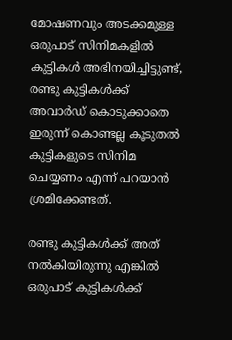മോഷണവും അടക്കമുള്ള ഒരുപാട് സിനിമകളിൽ കുട്ടികൾ അഭിനയിച്ചിട്ടുണ്ട്, രണ്ടു കുട്ടികൾക്ക് അവാർഡ് കൊടുക്കാതെ ഇരുന്ന് കൊണ്ടല്ല കൂടുതൽ കുട്ടികളുടെ സിനിമ ചെയ്യണം എന്ന് പറയാൻ ശ്രമിക്കേണ്ടത്.

രണ്ടു കുട്ടികൾക്ക് അത് നൽകിയിരുന്നു എങ്കിൽ ഒരുപാട് കുട്ടികൾക്ക്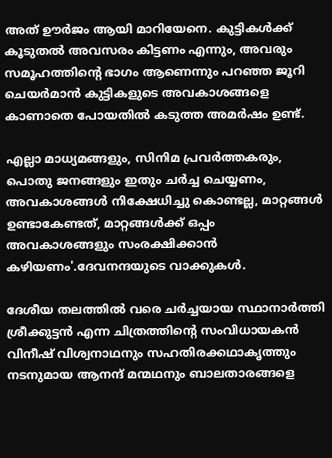അത് ഊർജം ആയി മാറിയേനെ. കുട്ടികൾക്ക് കൂടുതൽ അവസരം കിട്ടണം എന്നും, അവരും സമൂഹത്തിന്‍റെ ഭാഗം ആണെന്നും പറഞ്ഞ ജൂറി ചെയർമാൻ കുട്ടികളുടെ അവകാശങ്ങളെ കാണാതെ പോയതിൽ കടുത്ത അമർഷം ഉണ്ട്.

എല്ലാ മാധ്യമങ്ങളും, സിനിമ പ്രവർത്തകരും, പൊതു ജനങ്ങളും ഇതും ചർച്ച ചെയ്യണം, അവകാശങ്ങൾ നിക്ഷേധിച്ചു കൊണ്ടല്ല, മാറ്റങ്ങൾ ഉണ്ടാകേണ്ടത്, മാറ്റങ്ങൾക്ക് ഒപ്പം അവകാശങ്ങളും സംരക്ഷിക്കാൻ കഴിയണം'.ദേവനന്ദയുടെ വാക്കുകൾ.

ദേശീയ തലത്തിൽ വരെ ചർച്ചയായ സ്ഥാനാർത്തി ശ്രീക്കുട്ടൻ എന്ന ചിത്രത്തിന്‍റെ സംവിധായകൻ വിനീഷ് വിശ്വനാഥനും സഹതിരക്കഥാകൃത്തും നടനുമായ ആനന്ദ് മന്മഥനും ബാലതാരങ്ങളെ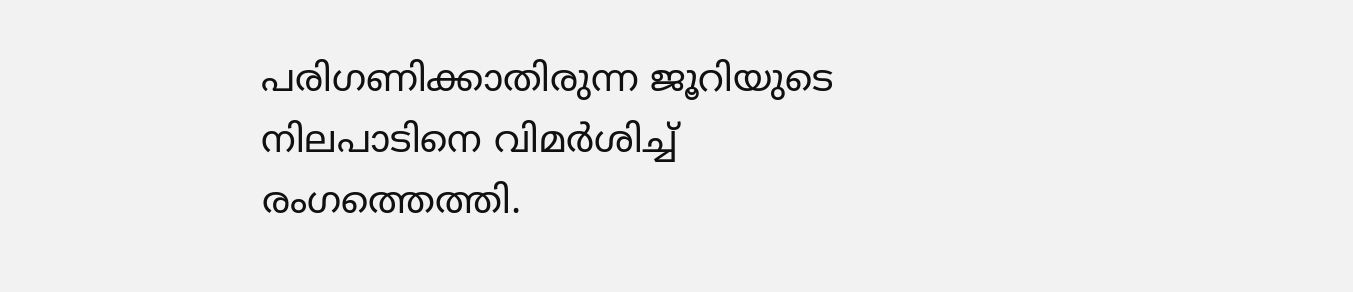പരിഗണിക്കാതിരുന്ന ജൂറിയുടെ നിലപാടിനെ വിമർശിച്ച് രംഗത്തെത്തി.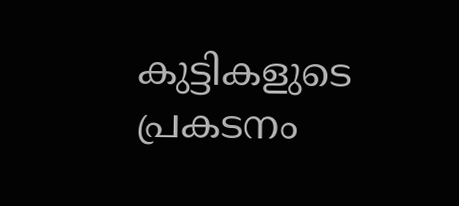കുട്ടികളുടെ പ്രകടനം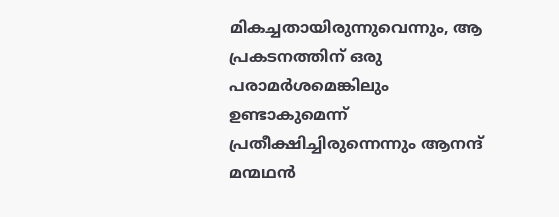മികച്ചതായിരുന്നുവെന്നും, ആ പ്രകടനത്തിന് ഒരു പരാമർശമെങ്കിലും ഉണ്ടാകുമെന്ന് പ്രതീക്ഷിച്ചിരുന്നെന്നും ആനന്ദ് മന്മഥൻ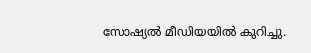സോഷ്യൽ മീഡിയയിൽ കുറിച്ചു.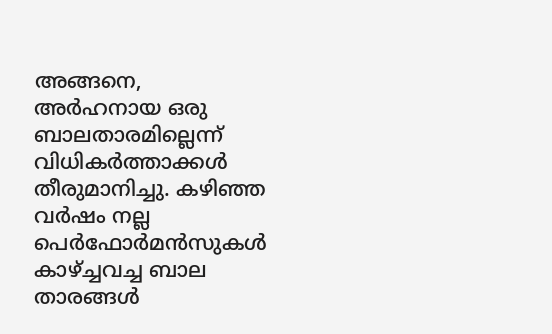അങ്ങനെ, അർഹനായ ഒരു ബാലതാരമില്ലെന്ന് വിധികർത്താക്കൾ തീരുമാനിച്ചു. കഴിഞ്ഞ വർഷം നല്ല പെർഫോർമൻസുകൾ കാഴ്ച്ചവച്ച ബാല താരങ്ങൾ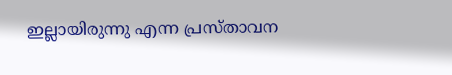ഇല്ലായിരുന്നു എന്ന പ്രസ്താവന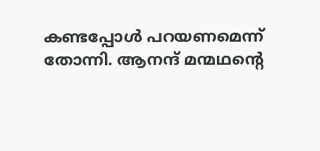കണ്ടപ്പോൾ പറയണമെന്ന് തോന്നി. ആനന്ദ് മന്മഥന്‍റെ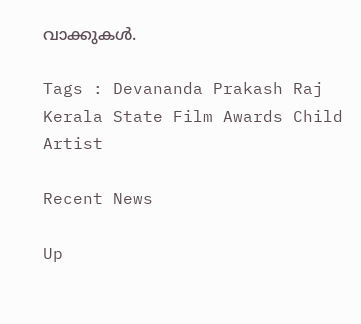വാക്കുകൾ.

Tags : Devananda Prakash Raj Kerala State Film Awards Child Artist

Recent News

Up